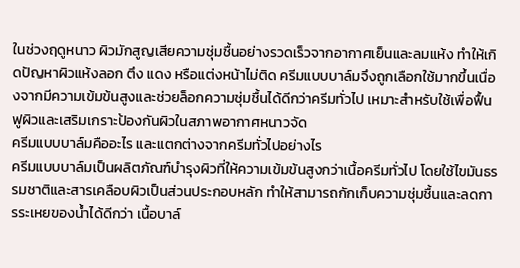ในช่วงฤดูหนาว ผิวมักสูญเสียความชุ่มชื้นอย่างรวดเร็วจากอากาศเย็นและลมแห้ง ทำให้เกิดปัญหาผิวแห้งลอก ตึง แดง หรือแต่งหน้าไม่ติด ครีมแบบบาล์มจึงถูกเลือกใช้มากขึ้นเนื่องจากมีความเข้มข้นสูงและช่วยล็อกความชุ่มชื้นได้ดีกว่าครีมทั่วไป เหมาะสำหรับใช้เพื่อฟื้นฟูผิวและเสริมเกราะป้องกันผิวในสภาพอากาศหนาวจัด
ครีมแบบบาล์มคืออะไร และแตกต่างจากครีมทั่วไปอย่างไร
ครีมแบบบาล์มเป็นผลิตภัณฑ์บำรุงผิวที่ให้ความเข้มข้นสูงกว่าเนื้อครีมทั่วไป โดยใช้ไขมันธรรมชาติและสารเคลือบผิวเป็นส่วนประกอบหลัก ทำให้สามารถกักเก็บความชุ่มชื้นและลดการระเหยของน้ำได้ดีกว่า เนื้อบาล์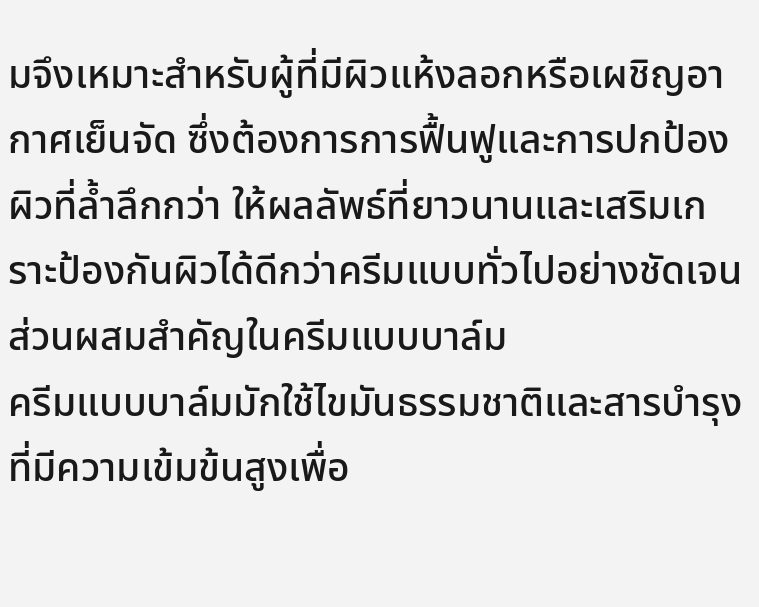มจึงเหมาะสำหรับผู้ที่มีผิวแห้งลอกหรือเผชิญอากาศเย็นจัด ซึ่งต้องการการฟื้นฟูและการปกป้องผิวที่ล้ำลึกกว่า ให้ผลลัพธ์ที่ยาวนานและเสริมเกราะป้องกันผิวได้ดีกว่าครีมแบบทั่วไปอย่างชัดเจน
ส่วนผสมสำคัญในครีมแบบบาล์ม
ครีมแบบบาล์มมักใช้ไขมันธรรมชาติและสารบำรุงที่มีความเข้มข้นสูงเพื่อ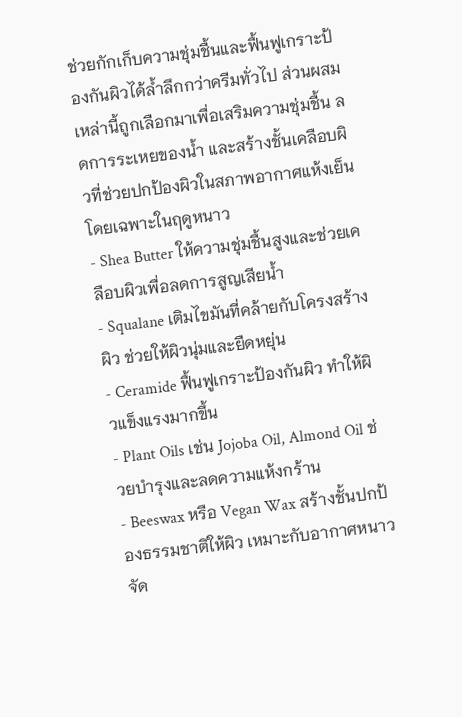ช่วยกักเก็บความชุ่มชื้นและฟื้นฟูเกราะป้องกันผิวได้ล้ำลึกกว่าครีมทั่วไป ส่วนผสมเหล่านี้ถูกเลือกมาเพื่อเสริมความชุ่มชื้น ลดการระเหยของน้ำ และสร้างชั้นเคลือบผิวที่ช่วยปกป้องผิวในสภาพอากาศแห้งเย็นโดยเฉพาะในฤดูหนาว
- Shea Butter ให้ความชุ่มชื้นสูงและช่วยเคลือบผิวเพื่อลดการสูญเสียน้ำ
- Squalane เติมไขมันที่คล้ายกับโครงสร้างผิว ช่วยให้ผิวนุ่มและยืดหยุ่น
- Ceramide ฟื้นฟูเกราะป้องกันผิว ทำให้ผิวแข็งแรงมากขึ้น
- Plant Oils เช่น Jojoba Oil, Almond Oil ช่วยบำรุงและลดความแห้งกร้าน
- Beeswax หรือ Vegan Wax สร้างชั้นปกป้องธรรมชาติให้ผิว เหมาะกับอากาศหนาวจัด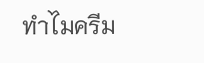ทำไมครีม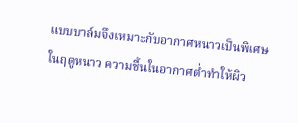แบบบาล์มจึงเหมาะกับอากาศหนาวเป็นพิเศษ
ในฤดูหนาว ความชื้นในอากาศต่ำทำให้ผิว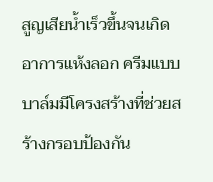สูญเสียน้ำเร็วขึ้นจนเกิดอาการแห้งลอก ครีมแบบบาล์มมีโครงสร้างที่ช่วยสร้างกรอบป้องกัน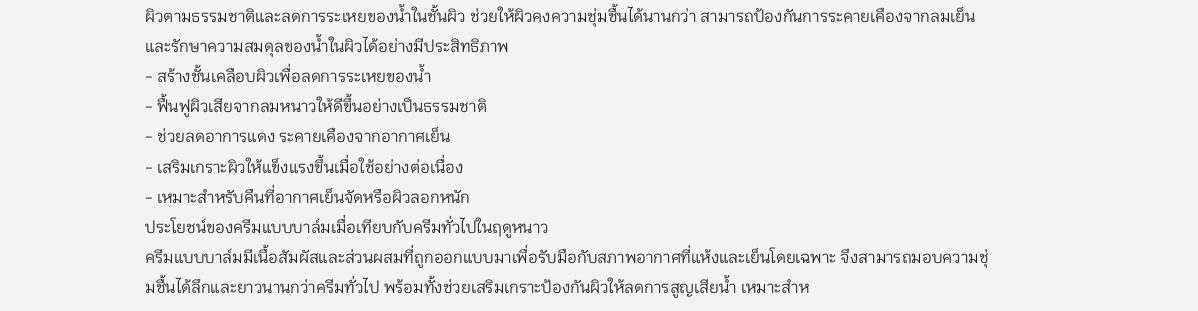ผิวตามธรรมชาติและลดการระเหยของน้ำในชั้นผิว ช่วยให้ผิวคงความชุ่มชื้นได้นานกว่า สามารถป้องกันการระคายเคืองจากลมเย็นและรักษาความสมดุลของน้ำในผิวได้อย่างมีประสิทธิภาพ
- สร้างชั้นเคลือบผิวเพื่อลดการระเหยของน้ำ
- ฟื้นฟูผิวเสียจากลมหนาวให้ดีขึ้นอย่างเป็นธรรมชาติ
- ช่วยลดอาการแดง ระคายเคืองจากอากาศเย็น
- เสริมเกราะผิวให้แข็งแรงขึ้นเมื่อใช้อย่างต่อเนื่อง
- เหมาะสำหรับคืนที่อากาศเย็นจัดหรือผิวลอกหนัก
ประโยชน์ของครีมแบบบาล์มเมื่อเทียบกับครีมทั่วไปในฤดูหนาว
ครีมแบบบาล์มมีเนื้อสัมผัสและส่วนผสมที่ถูกออกแบบมาเพื่อรับมือกับสภาพอากาศที่แห้งและเย็นโดยเฉพาะ จึงสามารถมอบความชุ่มชื้นได้ลึกและยาวนานกว่าครีมทั่วไป พร้อมทั้งช่วยเสริมเกราะป้องกันผิวให้ลดการสูญเสียน้ำ เหมาะสำห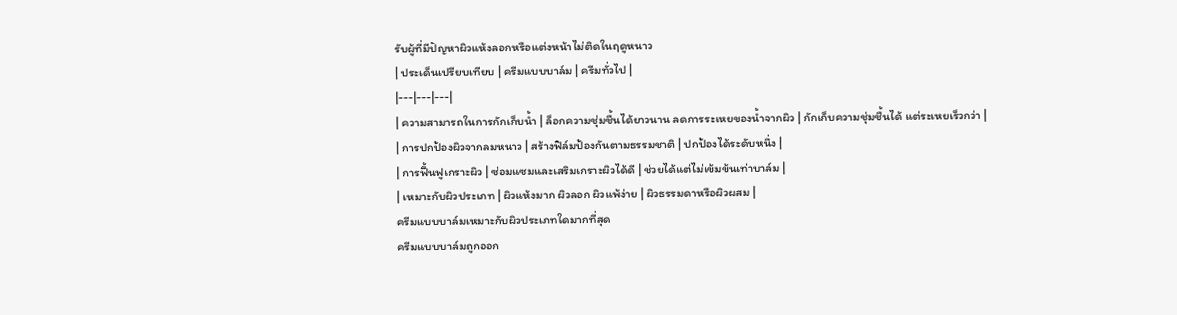รับผู้ที่มีปัญหาผิวแห้งลอกหรือแต่งหน้าไม่ติดในฤดูหนาว
| ประเด็นเปรียบเทียบ | ครีมแบบบาล์ม | ครีมทั่วไป |
|---|---|---|
| ความสามารถในการกักเก็บน้ำ | ล็อกความชุ่มชื้นได้ยาวนาน ลดการระเหยของน้ำจากผิว | กักเก็บความชุ่มชื้นได้ แต่ระเหยเร็วกว่า |
| การปกป้องผิวจากลมหนาว | สร้างฟิล์มป้องกันตามธรรมชาติ | ปกป้องได้ระดับหนึ่ง |
| การฟื้นฟูเกราะผิว | ซ่อมแซมและเสริมเกราะผิวได้ดี | ช่วยได้แต่ไม่เข้มข้นเท่าบาล์ม |
| เหมาะกับผิวประเภท | ผิวแห้งมาก ผิวลอก ผิวแพ้ง่าย | ผิวธรรมดาหรือผิวผสม |
ครีมแบบบาล์มเหมาะกับผิวประเภทใดมากที่สุด
ครีมแบบบาล์มถูกออก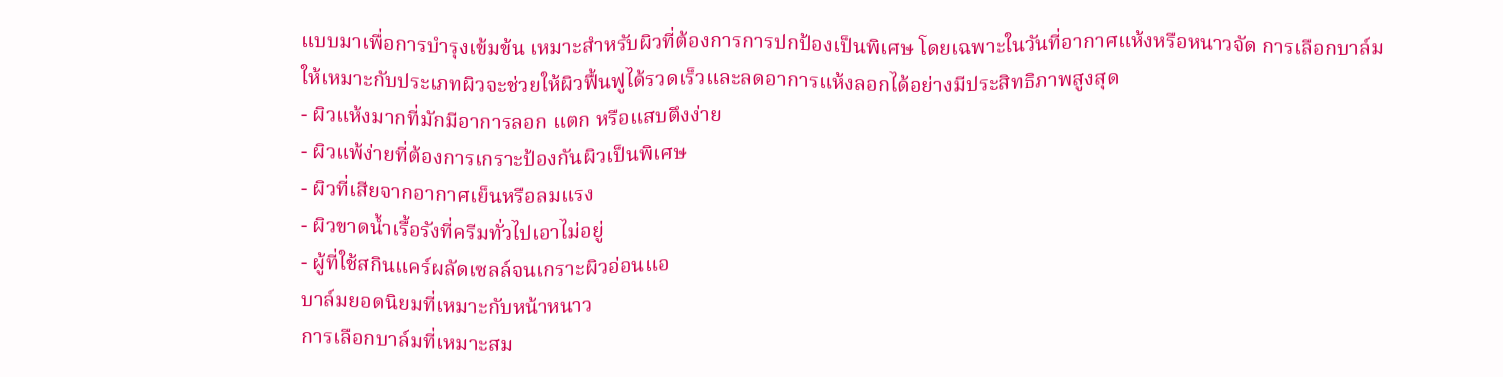แบบมาเพื่อการบำรุงเข้มข้น เหมาะสำหรับผิวที่ต้องการการปกป้องเป็นพิเศษ โดยเฉพาะในวันที่อากาศแห้งหรือหนาวจัด การเลือกบาล์มให้เหมาะกับประเภทผิวจะช่วยให้ผิวฟื้นฟูได้รวดเร็วและลดอาการแห้งลอกได้อย่างมีประสิทธิภาพสูงสุด
- ผิวแห้งมากที่มักมีอาการลอก แตก หรือแสบตึงง่าย
- ผิวแพ้ง่ายที่ต้องการเกราะป้องกันผิวเป็นพิเศษ
- ผิวที่เสียจากอากาศเย็นหรือลมแรง
- ผิวขาดน้ำเรื้อรังที่ครีมทั่วไปเอาไม่อยู่
- ผู้ที่ใช้สกินแคร์ผลัดเซลล์จนเกราะผิวอ่อนแอ
บาล์มยอดนิยมที่เหมาะกับหน้าหนาว
การเลือกบาล์มที่เหมาะสม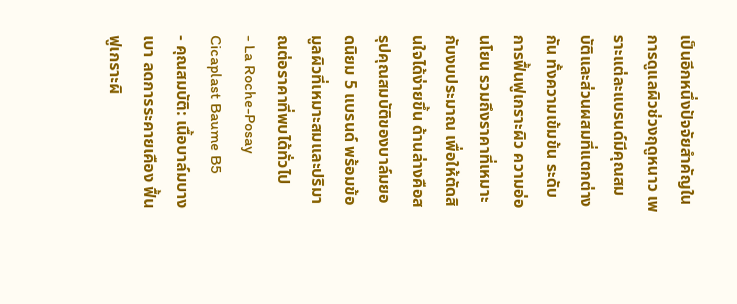เป็นอีกหนึ่งปัจจัยสำคัญในการดูแลผิวช่วงฤดูหนาว เพราะแต่ละแบรนด์มีคุณสมบัติและส่วนผสมที่แตกต่างกัน ทั้งความเข้มข้น ระดับการฟื้นฟูเกราะผิว ความอ่อนโยน รวมถึงราคาที่เหมาะกับงบประมาณ เพื่อให้ตัดสินใจได้ง่ายขึ้น ด้านล่างคือสรุปคุณสมบัติของบาล์มยอดนิยม 5 แบรนด์ พร้อมข้อมูลผิวที่เหมาะสมและปริมาณต่อราคาที่พบได้ทั่วไป
- La Roche-Posay Cicaplast Baume B5
- คุณสมบัติ: เนื้อบาล์มบางเบา ลดการระคายเคือง ฟื้นฟูเกราะผิ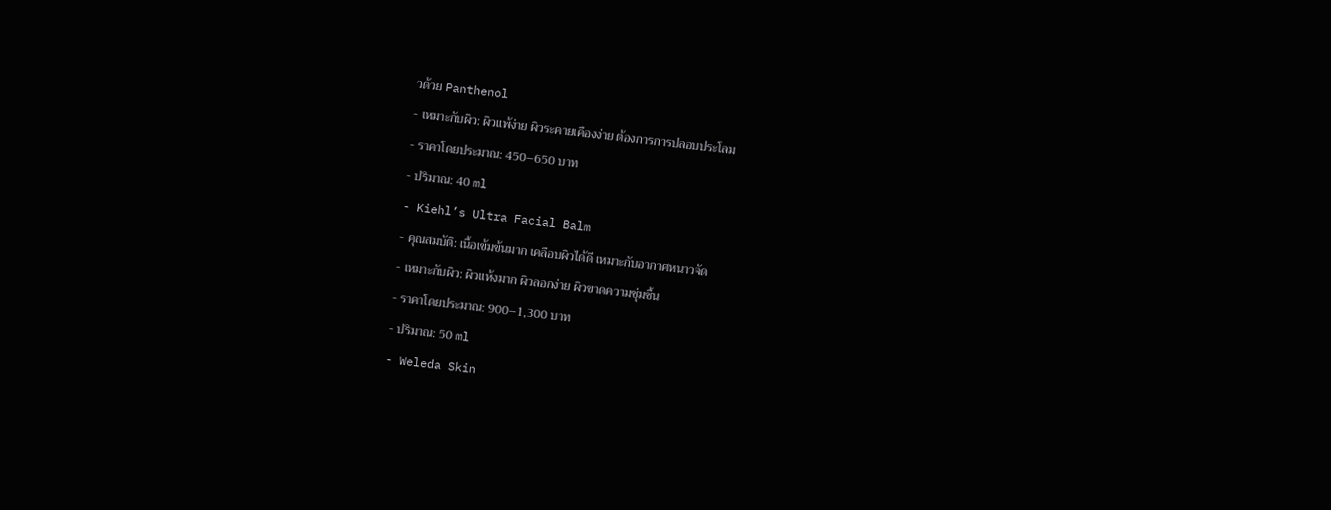วด้วย Panthenol
- เหมาะกับผิว: ผิวแพ้ง่าย ผิวระคายเคืองง่าย ต้องการการปลอบประโลม
- ราคาโดยประมาณ: 450–650 บาท
- ปริมาณ: 40 ml
- Kiehl’s Ultra Facial Balm
- คุณสมบัติ: เนื้อเข้มข้นมาก เคลือบผิวได้ดี เหมาะกับอากาศหนาวจัด
- เหมาะกับผิว: ผิวแห้งมาก ผิวลอกง่าย ผิวขาดความชุ่มชื้น
- ราคาโดยประมาณ: 900–1,300 บาท
- ปริมาณ: 50 ml
- Weleda Skin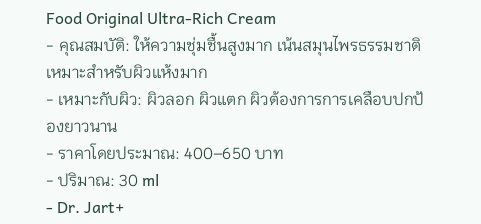Food Original Ultra-Rich Cream
- คุณสมบัติ: ให้ความชุ่มชื้นสูงมาก เน้นสมุนไพรธรรมชาติ เหมาะสำหรับผิวแห้งมาก
- เหมาะกับผิว: ผิวลอก ผิวแตก ผิวต้องการการเคลือบปกป้องยาวนาน
- ราคาโดยประมาณ: 400–650 บาท
- ปริมาณ: 30 ml
- Dr. Jart+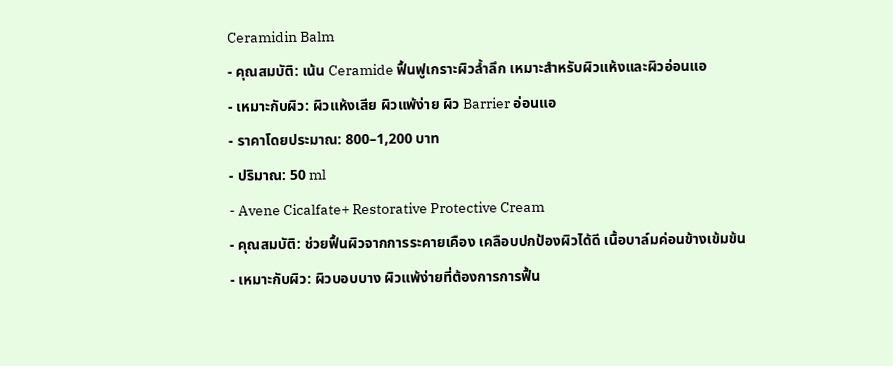Ceramidin Balm
- คุณสมบัติ: เน้น Ceramide ฟื้นฟูเกราะผิวล้ำลึก เหมาะสำหรับผิวแห้งและผิวอ่อนแอ
- เหมาะกับผิว: ผิวแห้งเสีย ผิวแพ้ง่าย ผิว Barrier อ่อนแอ
- ราคาโดยประมาณ: 800–1,200 บาท
- ปริมาณ: 50 ml
- Avene Cicalfate+ Restorative Protective Cream
- คุณสมบัติ: ช่วยฟื้นผิวจากการระคายเคือง เคลือบปกป้องผิวได้ดี เนื้อบาล์มค่อนข้างเข้มข้น
- เหมาะกับผิว: ผิวบอบบาง ผิวแพ้ง่ายที่ต้องการการฟื้น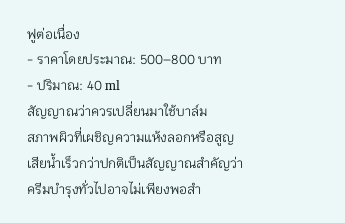ฟูต่อเนื่อง
- ราคาโดยประมาณ: 500–800 บาท
- ปริมาณ: 40 ml
สัญญาณว่าควรเปลี่ยนมาใช้บาล์ม
สภาพผิวที่เผชิญความแห้งลอกหรือสูญเสียน้ำเร็วกว่าปกติเป็นสัญญาณสำคัญว่าครีมบำรุงทั่วไปอาจไม่เพียงพอสำ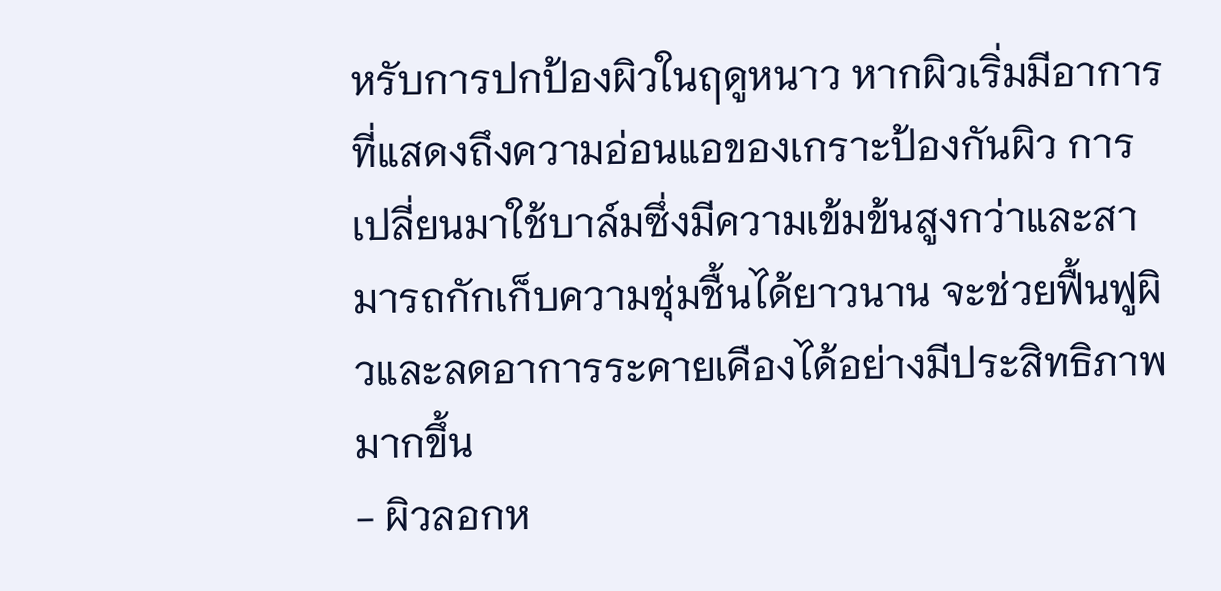หรับการปกป้องผิวในฤดูหนาว หากผิวเริ่มมีอาการที่แสดงถึงความอ่อนแอของเกราะป้องกันผิว การเปลี่ยนมาใช้บาล์มซึ่งมีความเข้มข้นสูงกว่าและสามารถกักเก็บความชุ่มชื้นได้ยาวนาน จะช่วยฟื้นฟูผิวและลดอาการระคายเคืองได้อย่างมีประสิทธิภาพมากขึ้น
- ผิวลอกห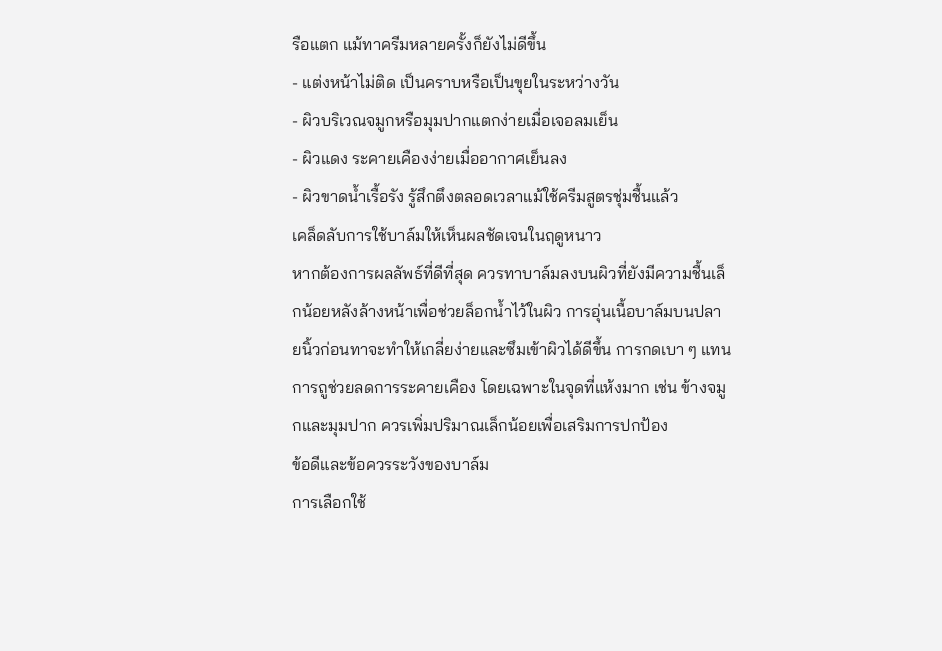รือแตก แม้ทาครีมหลายครั้งก็ยังไม่ดีขึ้น
- แต่งหน้าไม่ติด เป็นคราบหรือเป็นขุยในระหว่างวัน
- ผิวบริเวณจมูกหรือมุมปากแตกง่ายเมื่อเจอลมเย็น
- ผิวแดง ระคายเคืองง่ายเมื่ออากาศเย็นลง
- ผิวขาดน้ำเรื้อรัง รู้สึกตึงตลอดเวลาแม้ใช้ครีมสูตรชุ่มชื้นแล้ว
เคล็ดลับการใช้บาล์มให้เห็นผลชัดเจนในฤดูหนาว
หากต้องการผลลัพธ์ที่ดีที่สุด ควรทาบาล์มลงบนผิวที่ยังมีความชื้นเล็กน้อยหลังล้างหน้าเพื่อช่วยล็อกน้ำไว้ในผิว การอุ่นเนื้อบาล์มบนปลายนิ้วก่อนทาจะทำให้เกลี่ยง่ายและซึมเข้าผิวได้ดีขึ้น การกดเบา ๆ แทนการถูช่วยลดการระคายเคือง โดยเฉพาะในจุดที่แห้งมาก เช่น ข้างจมูกและมุมปาก ควรเพิ่มปริมาณเล็กน้อยเพื่อเสริมการปกป้อง
ข้อดีและข้อควรระวังของบาล์ม
การเลือกใช้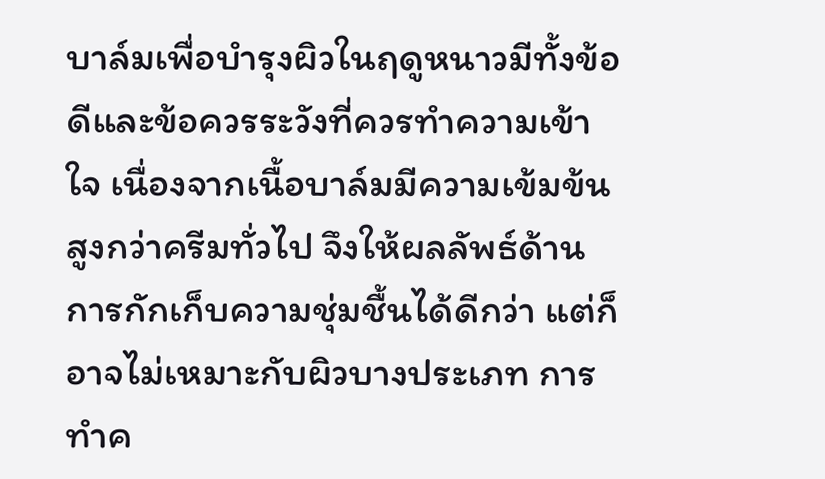บาล์มเพื่อบำรุงผิวในฤดูหนาวมีทั้งข้อดีและข้อควรระวังที่ควรทำความเข้าใจ เนื่องจากเนื้อบาล์มมีความเข้มข้นสูงกว่าครีมทั่วไป จึงให้ผลลัพธ์ด้านการกักเก็บความชุ่มชื้นได้ดีกว่า แต่ก็อาจไม่เหมาะกับผิวบางประเภท การทำค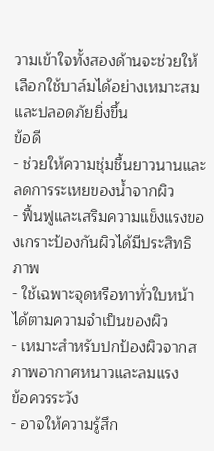วามเข้าใจทั้งสองด้านจะช่วยให้เลือกใช้บาล์มได้อย่างเหมาะสมและปลอดภัยยิ่งขึ้น
ข้อดี
- ช่วยให้ความชุ่มชื้นยาวนานและลดการระเหยของน้ำจากผิว
- ฟื้นฟูและเสริมความแข็งแรงของเกราะป้องกันผิวได้มีประสิทธิภาพ
- ใช้เฉพาะจุดหรือทาทั่วใบหน้าได้ตามความจำเป็นของผิว
- เหมาะสำหรับปกป้องผิวจากสภาพอากาศหนาวและลมแรง
ข้อควรระวัง
- อาจให้ความรู้สึก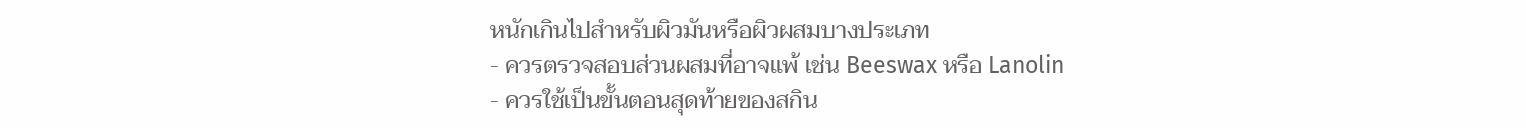หนักเกินไปสำหรับผิวมันหรือผิวผสมบางประเภท
- ควรตรวจสอบส่วนผสมที่อาจแพ้ เช่น Beeswax หรือ Lanolin
- ควรใช้เป็นขั้นตอนสุดท้ายของสกิน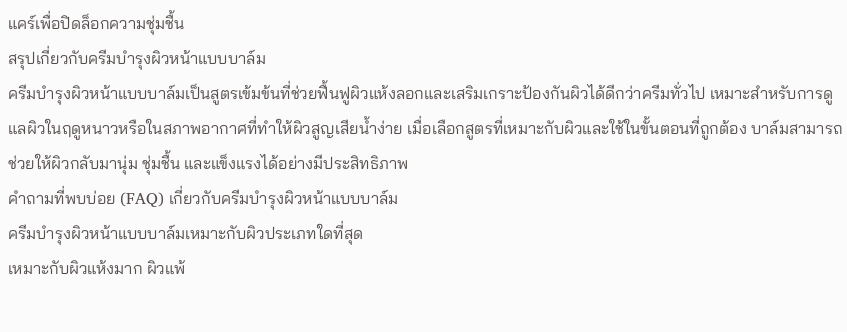แคร์เพื่อปิดล็อกความชุ่มชื้น
สรุปเกี่ยวกับครีมบำรุงผิวหน้าแบบบาล์ม
ครีมบำรุงผิวหน้าแบบบาล์มเป็นสูตรเข้มข้นที่ช่วยฟื้นฟูผิวแห้งลอกและเสริมเกราะป้องกันผิวได้ดีกว่าครีมทั่วไป เหมาะสำหรับการดูแลผิวในฤดูหนาวหรือในสภาพอากาศที่ทำให้ผิวสูญเสียน้ำง่าย เมื่อเลือกสูตรที่เหมาะกับผิวและใช้ในขั้นตอนที่ถูกต้อง บาล์มสามารถช่วยให้ผิวกลับมานุ่ม ชุ่มชื้น และแข็งแรงได้อย่างมีประสิทธิภาพ
คำถามที่พบบ่อย (FAQ) เกี่ยวกับครีมบำรุงผิวหน้าแบบบาล์ม
ครีมบำรุงผิวหน้าแบบบาล์มเหมาะกับผิวประเภทใดที่สุด
เหมาะกับผิวแห้งมาก ผิวแพ้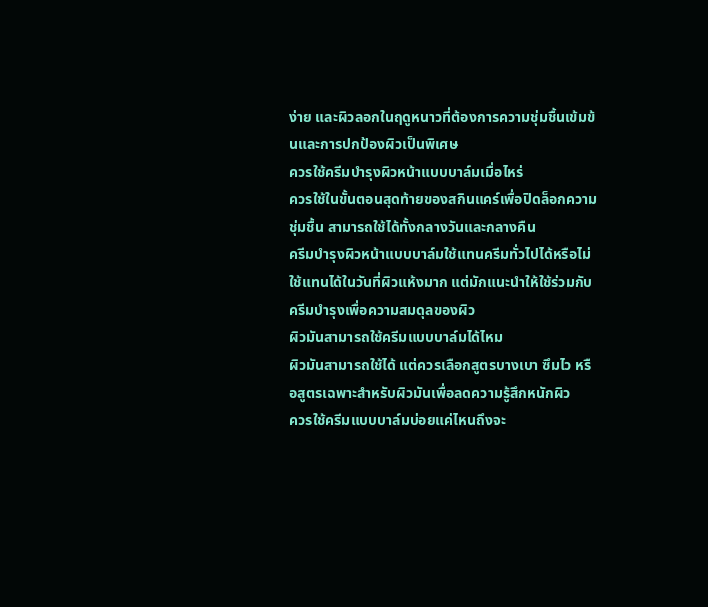ง่าย และผิวลอกในฤดูหนาวที่ต้องการความชุ่มชื้นเข้มข้นและการปกป้องผิวเป็นพิเศษ
ควรใช้ครีมบำรุงผิวหน้าแบบบาล์มเมื่อไหร่
ควรใช้ในขั้นตอนสุดท้ายของสกินแคร์เพื่อปิดล็อกความชุ่มชื้น สามารถใช้ได้ทั้งกลางวันและกลางคืน
ครีมบำรุงผิวหน้าแบบบาล์มใช้แทนครีมทั่วไปได้หรือไม่
ใช้แทนได้ในวันที่ผิวแห้งมาก แต่มักแนะนำให้ใช้ร่วมกับครีมบำรุงเพื่อความสมดุลของผิว
ผิวมันสามารถใช้ครีมแบบบาล์มได้ไหม
ผิวมันสามารถใช้ได้ แต่ควรเลือกสูตรบางเบา ซึมไว หรือสูตรเฉพาะสำหรับผิวมันเพื่อลดความรู้สึกหนักผิว
ควรใช้ครีมแบบบาล์มบ่อยแค่ไหนถึงจะ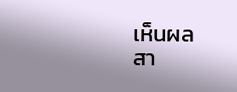เห็นผล
สา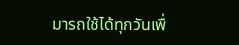มารถใช้ได้ทุกวันเพื่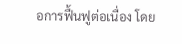อการฟื้นฟูต่อเนื่อง โดย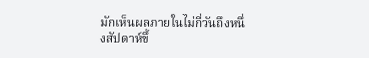มักเห็นผลภายในไม่กี่วันถึงหนึ่งสัปดาห์ขึ้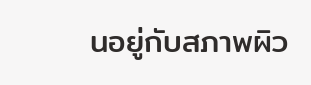นอยู่กับสภาพผิว